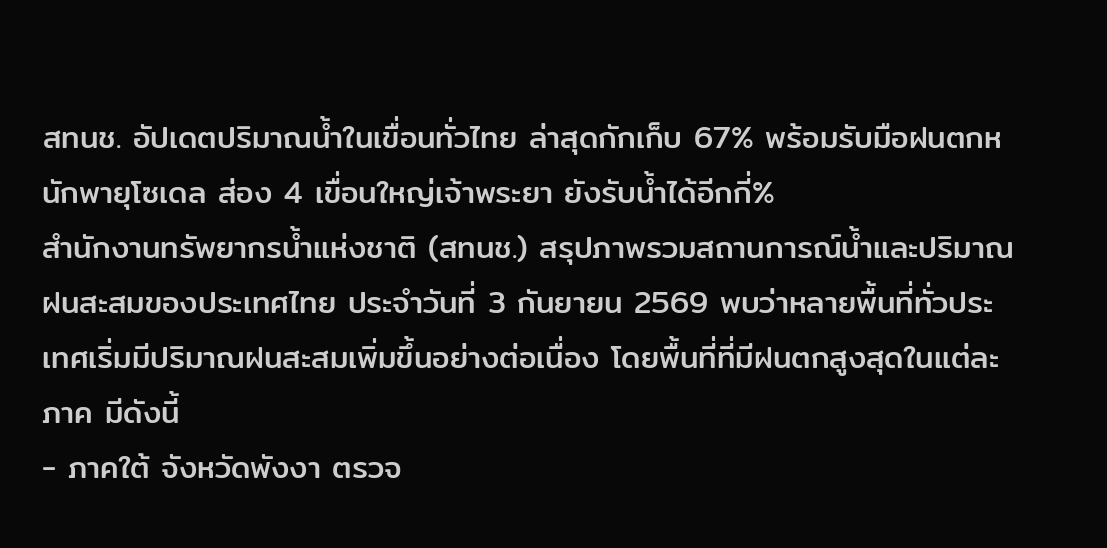สทนช. อัปเดตปริมาณน้ำในเขื่อนทั่วไทย ล่าสุดกักเก็บ 67% พร้อมรับมือฝนตกหนักพายุโซเดล ส่อง 4 เขื่อนใหญ่เจ้าพระยา ยังรับน้ำได้อีกกี่%
สำนักงานทรัพยากรน้ำแห่งชาติ (สทนช.) สรุปภาพรวมสถานการณ์น้ำและปริมาณฝนสะสมของประเทศไทย ประจำวันที่ 3 กันยายน 2569 พบว่าหลายพื้นที่ทั่วประเทศเริ่มมีปริมาณฝนสะสมเพิ่มขึ้นอย่างต่อเนื่อง โดยพื้นที่ที่มีฝนตกสูงสุดในแต่ละภาค มีดังนี้
- ภาคใต้ จังหวัดพังงา ตรวจ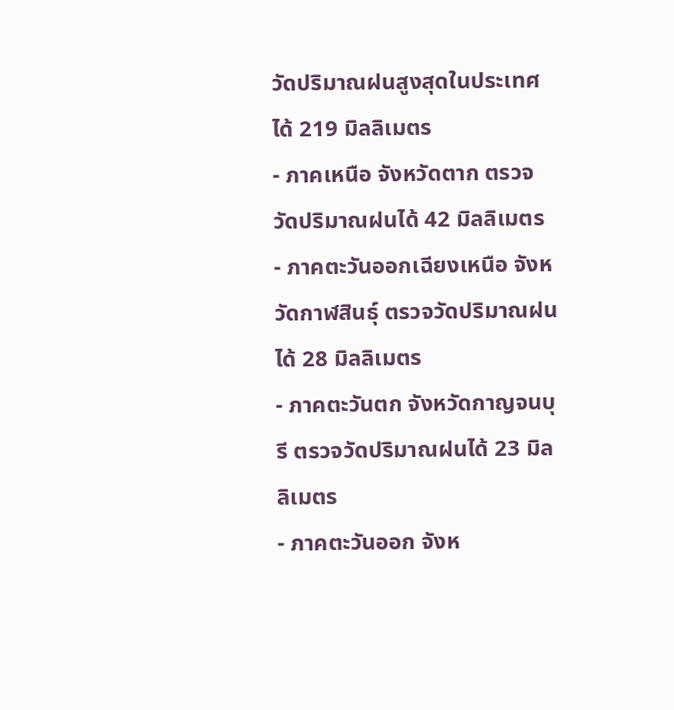วัดปริมาณฝนสูงสุดในประเทศได้ 219 มิลลิเมตร
- ภาคเหนือ จังหวัดตาก ตรวจวัดปริมาณฝนได้ 42 มิลลิเมตร
- ภาคตะวันออกเฉียงเหนือ จังหวัดกาฬสินธุ์ ตรวจวัดปริมาณฝนได้ 28 มิลลิเมตร
- ภาคตะวันตก จังหวัดกาญจนบุรี ตรวจวัดปริมาณฝนได้ 23 มิลลิเมตร
- ภาคตะวันออก จังห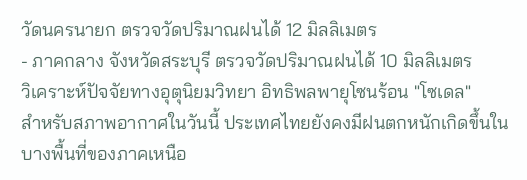วัดนครนายก ตรวจวัดปริมาณฝนได้ 12 มิลลิเมตร
- ภาคกลาง จังหวัดสระบุรี ตรวจวัดปริมาณฝนได้ 10 มิลลิเมตร
วิเคราะห์ปัจจัยทางอุตุนิยมวิทยา อิทธิพลพายุโซนร้อน "โซเดล"
สำหรับสภาพอากาศในวันนี้ ประเทศไทยยังคงมีฝนตกหนักเกิดขึ้นในบางพื้นที่ของภาคเหนือ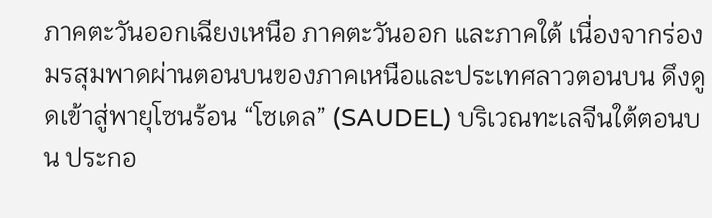ภาคตะวันออกเฉียงเหนือ ภาคตะวันออก และภาคใต้ เนื่องจากร่องมรสุมพาดผ่านตอนบนของภาคเหนือและประเทศลาวตอนบน ดึงดูดเข้าสู่พายุโซนร้อน “โซเดล” (SAUDEL) บริเวณทะเลจีนใต้ตอนบน ประกอ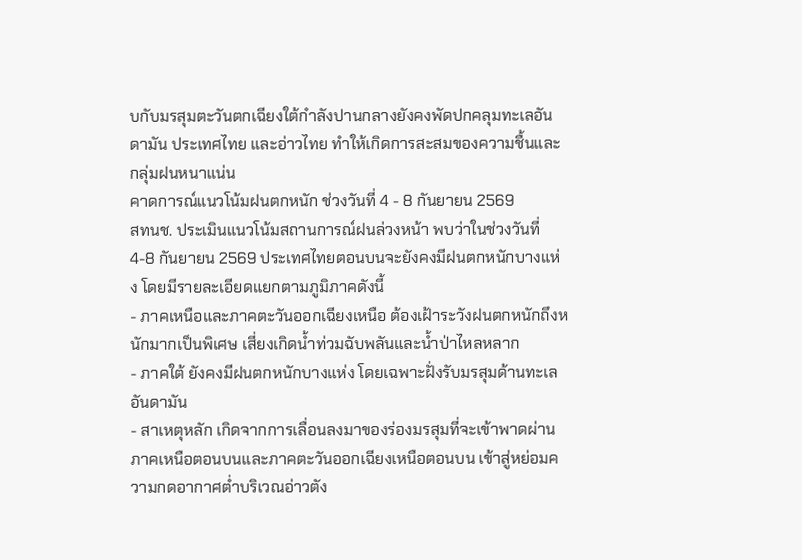บกับมรสุมตะวันตกเฉียงใต้กำลังปานกลางยังคงพัดปกคลุมทะเลอันดามัน ประเทศไทย และอ่าวไทย ทำให้เกิดการสะสมของความชื้นและกลุ่มฝนหนาแน่น
คาดการณ์แนวโน้มฝนตกหนัก ช่วงวันที่ 4 - 8 กันยายน 2569
สทนช. ประเมินแนวโน้มสถานการณ์ฝนล่วงหน้า พบว่าในช่วงวันที่ 4-8 กันยายน 2569 ประเทศไทยตอนบนจะยังคงมีฝนตกหนักบางแห่ง โดยมีรายละเอียดแยกตามภูมิภาคดังนี้
- ภาคเหนือและภาคตะวันออกเฉียงเหนือ ต้องเฝ้าระวังฝนตกหนักถึงหนักมากเป็นพิเศษ เสี่ยงเกิดน้ำท่วมฉับพลันและน้ำป่าไหลหลาก
- ภาคใต้ ยังคงมีฝนตกหนักบางแห่ง โดยเฉพาะฝั่งรับมรสุมด้านทะเลอันดามัน
- สาเหตุหลัก เกิดจากการเลื่อนลงมาของร่องมรสุมที่จะเข้าพาดผ่านภาคเหนือตอนบนและภาคตะวันออกเฉียงเหนือตอนบน เข้าสู่หย่อมความกดอากาศต่ำบริเวณอ่าวตัง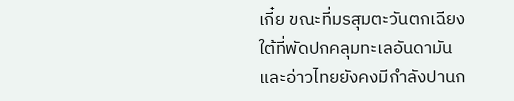เกี๋ย ขณะที่มรสุมตะวันตกเฉียงใต้ที่พัดปกคลุมทะเลอันดามันและอ่าวไทยยังคงมีกำลังปานก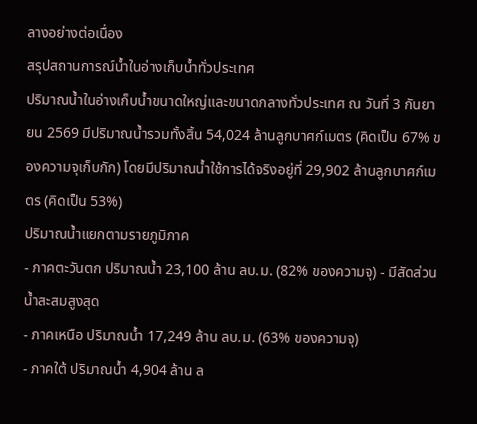ลางอย่างต่อเนื่อง
สรุปสถานการณ์น้ำในอ่างเก็บน้ำทั่วประเทศ
ปริมาณน้ำในอ่างเก็บน้ำขนาดใหญ่และขนาดกลางทั่วประเทศ ณ วันที่ 3 กันยายน 2569 มีปริมาณน้ำรวมทั้งสิ้น 54,024 ล้านลูกบาศก์เมตร (คิดเป็น 67% ของความจุเก็บกัก) โดยมีปริมาณน้ำใช้การได้จริงอยู่ที่ 29,902 ล้านลูกบาศก์เมตร (คิดเป็น 53%)
ปริมาณน้ำแยกตามรายภูมิภาค
- ภาคตะวันตก ปริมาณน้ำ 23,100 ล้าน ลบ.ม. (82% ของความจุ) - มีสัดส่วนน้ำสะสมสูงสุด
- ภาคเหนือ ปริมาณน้ำ 17,249 ล้าน ลบ.ม. (63% ของความจุ)
- ภาคใต้ ปริมาณน้ำ 4,904 ล้าน ล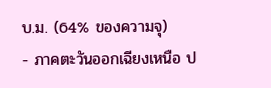บ.ม. (64% ของความจุ)
- ภาคตะวันออกเฉียงเหนือ ป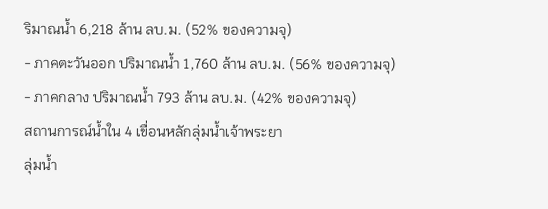ริมาณน้ำ 6,218 ล้าน ลบ.ม. (52% ของความจุ)
- ภาคตะวันออก ปริมาณน้ำ 1,760 ล้าน ลบ.ม. (56% ของความจุ)
- ภาคกลาง ปริมาณน้ำ 793 ล้าน ลบ.ม. (42% ของความจุ)
สถานการณ์น้ำใน 4 เขื่อนหลักลุ่มน้ำเจ้าพระยา
ลุ่มน้ำ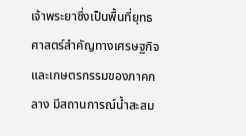เจ้าพระยาซึ่งเป็นพื้นที่ยุทธศาสตร์สำคัญทางเศรษฐกิจและเกษตรกรรมของภาคกลาง มีสถานการณ์น้ำสะสม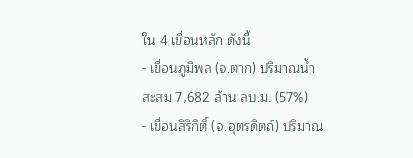ใน 4 เขื่อนหลัก ดังนี้
- เขื่อนภูมิพล (จ.ตาก) ปริมาณน้ำสะสม 7,682 ล้าน ลบ.ม. (57%)
- เขื่อนสิริกิติ์ (จ.อุตรดิตถ์) ปริมาณ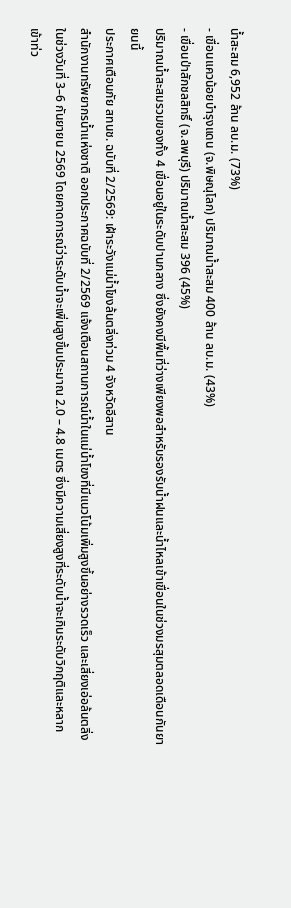น้ำสะสม 6,952 ล้าน ลบ.ม. (73%)
- เขื่อนแควน้อยบำรุงแดน (จ.พิษณุโลก) ปริมาณน้ำสะสม 400 ล้าน ลบ.ม. (43%)
- เขื่อนป่าสักชลสิทธิ์ (จ.ลพบุรี) ปริมาณน้ำสะสม 396 (45%)
ปริมาณน้ำสะสมรวมของทั้ง 4 เขื่อนอยู่ในระดับปานกลาง ซึ่งยังคงมีพื้นที่ว่างเพียงพอสำหรับรองรับน้ำฝนและน้ำไหลเข้าเขื่อนในช่วงมรสุมตลอดเดือนกันยายนนี้
ประกาศเตือนภัย สทนช. ฉบับที่ 2/2569: เฝ้าระวังแม่น้ำโขงล้นตลิ่งท่วม 4 จังหวัดอีสาน
สำนักงานทรัพยากรน้ำแห่งชาติ ออกประกาศฉบับที่ 2/2569 แจ้งเตือนสถานการณ์น้ำในแม่น้ำโขงที่มีแนวโน้มเพิ่มสูงขึ้นอย่างรวดเร็ว และเสี่ยงเอ่อล้นตลิ่งในช่วงวันที่ 3–6 กันยายน 2569 โดยคาดการณ์ว่าระดับน้ำจะเพิ่มสูงขึ้นประมาณ 2.0 – 4.8 เมตร ซึ่งมีความเสี่ยงสูงที่ระดับน้ำจะเกินระดับวิกฤติและหลากเข้าท่ว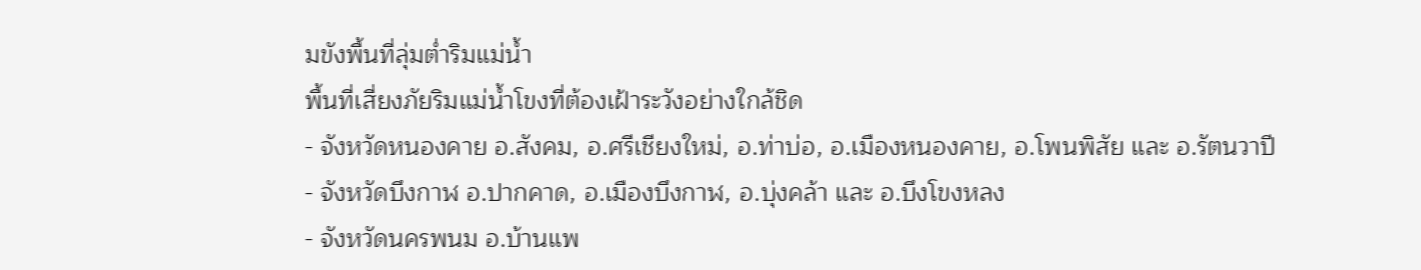มขังพื้นที่ลุ่มต่ำริมแม่น้ำ
พื้นที่เสี่ยงภัยริมแม่น้ำโขงที่ต้องเฝ้าระวังอย่างใกล้ชิด
- จังหวัดหนองคาย อ.สังคม, อ.ศรีเชียงใหม่, อ.ท่าบ่อ, อ.เมืองหนองคาย, อ.โพนพิสัย และ อ.รัตนวาปี
- จังหวัดบึงกาฬ อ.ปากคาด, อ.เมืองบึงกาฬ, อ.บุ่งคล้า และ อ.บึงโขงหลง
- จังหวัดนครพนม อ.บ้านแพ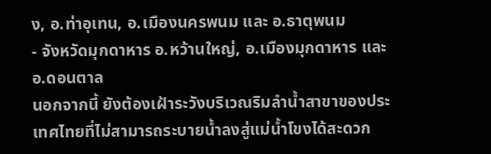ง, อ.ท่าอุเทน, อ.เมืองนครพนม และ อ.ธาตุพนม
- จังหวัดมุกดาหาร อ.หว้านใหญ่, อ.เมืองมุกดาหาร และ อ.ดอนตาล
นอกจากนี้ ยังต้องเฝ้าระวังบริเวณริมลำน้ำสาขาของประเทศไทยที่ไม่สามารถระบายน้ำลงสู่แม่น้ำโขงได้สะดวก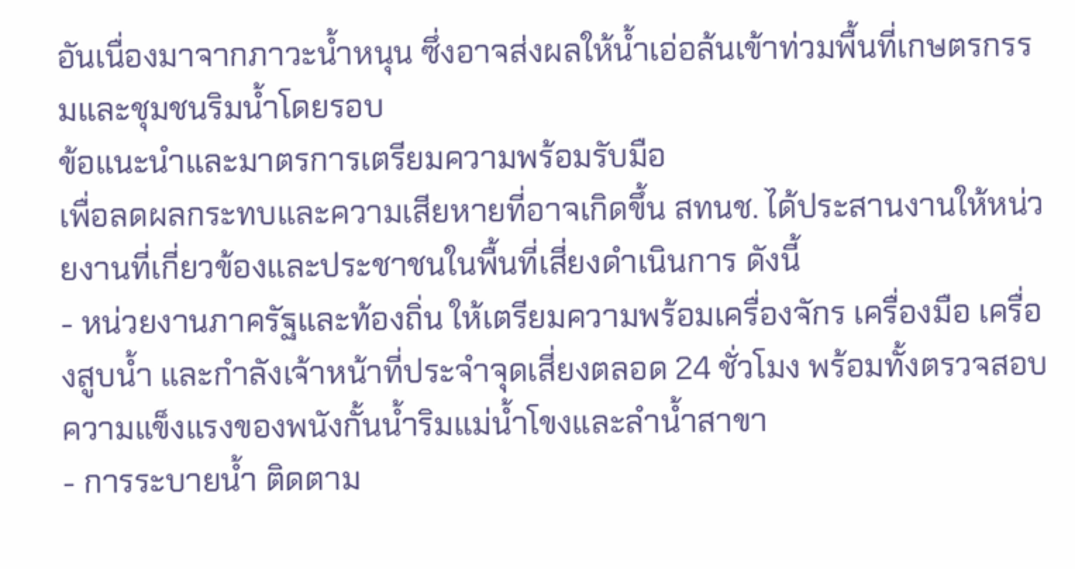อันเนื่องมาจากภาวะน้ำหนุน ซึ่งอาจส่งผลให้น้ำเอ่อล้นเข้าท่วมพื้นที่เกษตรกรรมและชุมชนริมน้ำโดยรอบ
ข้อแนะนำและมาตรการเตรียมความพร้อมรับมือ
เพื่อลดผลกระทบและความเสียหายที่อาจเกิดขึ้น สทนช. ได้ประสานงานให้หน่วยงานที่เกี่ยวข้องและประชาชนในพื้นที่เสี่ยงดำเนินการ ดังนี้
- หน่วยงานภาครัฐและท้องถิ่น ให้เตรียมความพร้อมเครื่องจักร เครื่องมือ เครื่องสูบน้ำ และกำลังเจ้าหน้าที่ประจำจุดเสี่ยงตลอด 24 ชั่วโมง พร้อมทั้งตรวจสอบความแข็งแรงของพนังกั้นน้ำริมแม่น้ำโขงและลำน้ำสาขา
- การระบายน้ำ ติดตาม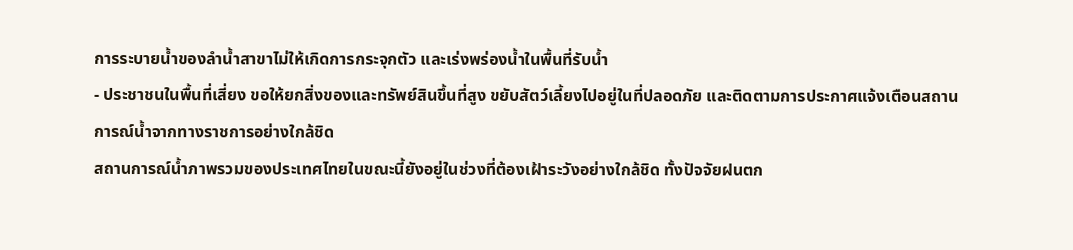การระบายน้ำของลำน้ำสาขาไม่ให้เกิดการกระจุกตัว และเร่งพร่องน้ำในพื้นที่รับน้ำ
- ประชาชนในพื้นที่เสี่ยง ขอให้ยกสิ่งของและทรัพย์สินขึ้นที่สูง ขยับสัตว์เลี้ยงไปอยู่ในที่ปลอดภัย และติดตามการประกาศแจ้งเตือนสถานการณ์น้ำจากทางราชการอย่างใกล้ชิด
สถานการณ์น้ำภาพรวมของประเทศไทยในขณะนี้ยังอยู่ในช่วงที่ต้องเฝ้าระวังอย่างใกล้ชิด ทั้งปัจจัยฝนตก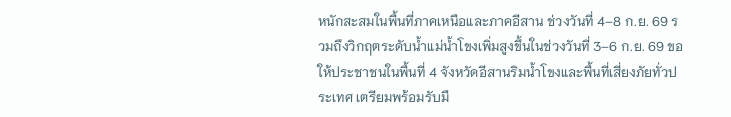หนักสะสมในพื้นที่ภาคเหนือและภาคอีสาน ช่วงวันที่ 4–8 ก.ย. 69 รวมถึงวิกฤตระดับน้ำแม่น้ำโขงเพิ่มสูงขึ้นในช่วงวันที่ 3–6 ก.ย. 69 ขอให้ประชาชนในพื้นที่ 4 จังหวัดอีสานริมน้ำโขงและพื้นที่เสี่ยงภัยทั่วประเทศ เตรียมพร้อมรับมื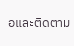อและติดตาม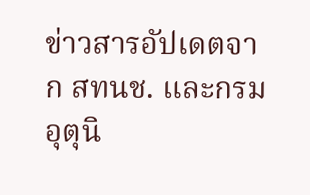ข่าวสารอัปเดตจาก สทนช. และกรมอุตุนิ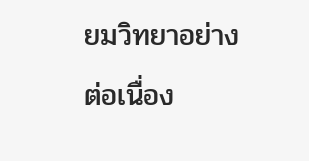ยมวิทยาอย่างต่อเนื่อง